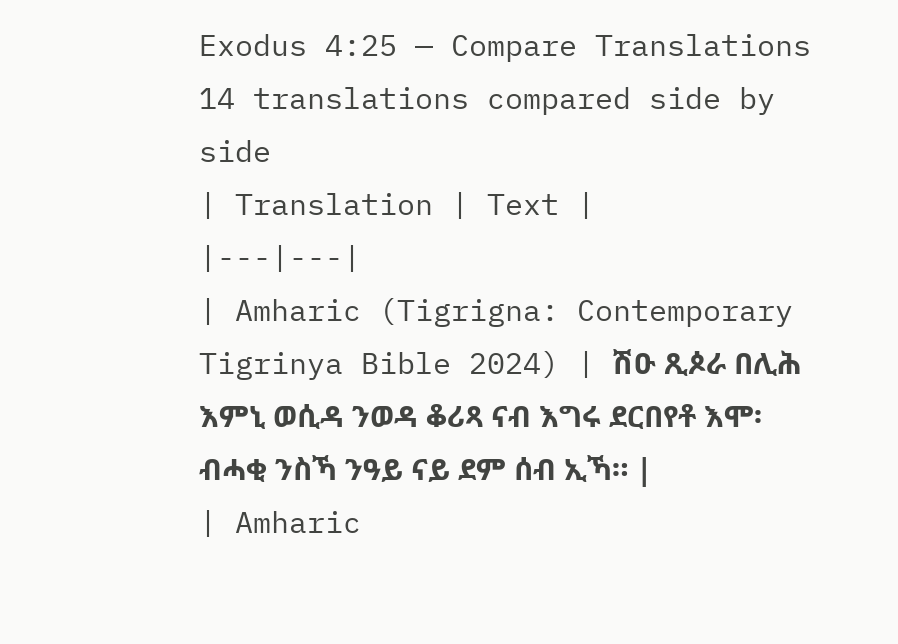Exodus 4:25 — Compare Translations
14 translations compared side by side
| Translation | Text |
|---|---|
| Amharic (Tigrigna: Contemporary Tigrinya Bible 2024) | ሽዑ ጺጶራ በሊሕ እምኒ ወሲዳ ንወዳ ቆሪጻ ናብ እግሩ ደርበየቶ እሞ፡ ብሓቂ ንስኻ ንዓይ ናይ ደም ሰብ ኢኻ። |
| Amharic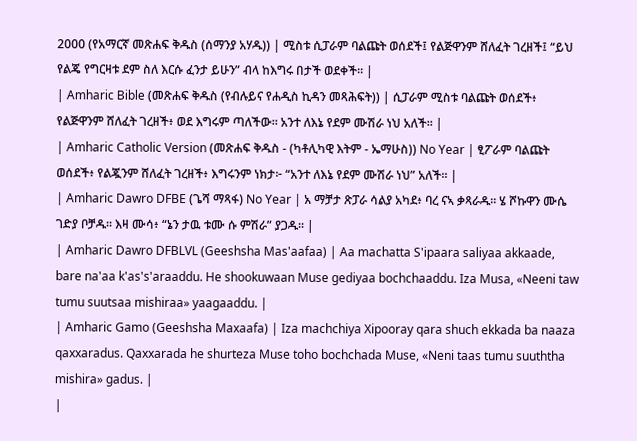2000 (የአማርኛ መጽሐፍ ቅዱስ (ሰማንያ አሃዱ)) | ሚስቱ ሲፓራም ባልጩት ወሰደች፤ የልጅዋንም ሸለፈት ገረዘች፤ “ይህ የልጄ የግርዛቱ ደም ስለ እርሱ ፈንታ ይሁን” ብላ ከእግሩ በታች ወደቀች። |
| Amharic Bible (መጽሐፍ ቅዱስ (የብሉይና የሐዲስ ኪዳን መጻሕፍት)) | ሲፓራም ሚስቱ ባልጩት ወሰደች፥ የልጅዋንም ሸለፈት ገረዘች፥ ወደ እግሩም ጣለችው። አንተ ለእኔ የደም ሙሽራ ነህ አለች። |
| Amharic Catholic Version (መጽሐፍ ቅዱስ - (ካቶሊካዊ እትም - ኤማሁስ)) No Year | ፂፖራም ባልጩት ወሰደች፥ የልጇንም ሸለፈት ገረዘች፥ እግሩንም ነክታ፦ “አንተ ለእኔ የደም ሙሽራ ነህ” አለች። |
| Amharic Dawro DFBE (ጌሻ ማጻፋ) No Year | አ ማቻታ ጽፓራ ሳልያ አካደ፥ ባረ ናኣ ቃጻራዱ። ሄ ሾኩዋን ሙሴ ገድያ ቦቻዱ። እዛ ሙሳ፥ “ኔን ታዉ ቱሙ ሱ ምሽራ” ያጋዱ። |
| Amharic Dawro DFBLVL (Geeshsha Mas'aafaa) | Aa machatta S'ipaara saliyaa akkaade, bare na'aa k'as's'araaddu. He shookuwaan Muse gediyaa bochchaaddu. Iza Musa, «Neeni taw tumu suutsaa mishiraa» yaagaaddu. |
| Amharic Gamo (Geeshsha Maxaafa) | Iza machchiya Xipooray qara shuch ekkada ba naaza qaxxaradus. Qaxxarada he shurteza Muse toho bochchada Muse, «Neni taas tumu suuththa mishira» gadus. |
|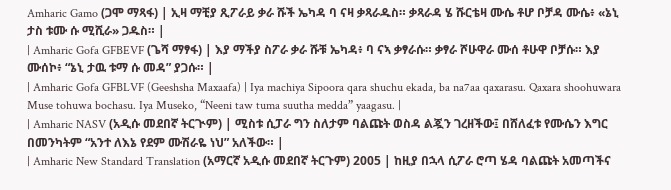Amharic Gamo (ጋሞ ማጻፋ) | ኢዛ ማቺያ ጺፖራይ ቃራ ሹች ኤካዳ ባ ናዛ ቃጻራዱስ። ቃጻራዳ ሄ ሹርቴዛ ሙሴ ቶሆ ቦቻዳ ሙሴ፥ «ኔኒ ታስ ቱሙ ሱ ሚሺራ» ጋዱስ። |
| Amharic Gofa GFBEVF (ጌሻ ማፃፋ) | እያ ማችያ ስፖራ ቃራ ሹቹ ኤካዳ፥ ባ ናኣ ቃፃራሱ። ቃፃራ ሾሁዋራ ሙሰ ቶሁዋ ቦቻሱ። እያ ሙሰኮ፥ “ኔኒ ታዉ ቱማ ሱ መዳ” ያጋሱ። |
| Amharic Gofa GFBLVF (Geeshsha Maxaafa) | Iya machiya Sipoora qara shuchu ekada, ba na7aa qaxarasu. Qaxara shoohuwara Muse tohuwa bochasu. Iya Museko, “Neeni taw tuma suutha medda” yaagasu. |
| Amharic NASV (አዲሱ መደበኛ ትርጒም) | ሚስቱ ሲፓራ ግን ስለታም ባልጩት ወስዳ ልጇን ገረዘችው፤ በሸለፈቱ የሙሴን እግር በመንካትም “አንተ ለእኔ የደም ሙሽራዬ ነህ” አለችው። |
| Amharic New Standard Translation (አማርኛ አዲሱ መደበኛ ትርጉም) 2005 | ከዚያ በኋላ ሲፖራ ሮጣ ሄዳ ባልጩት አመጣችና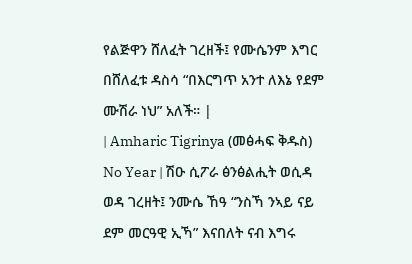የልጅዋን ሸለፈት ገረዘች፤ የሙሴንም እግር በሸለፈቱ ዳስሳ “በእርግጥ አንተ ለእኔ የደም ሙሽራ ነህ” አለች። |
| Amharic Tigrinya (መፅሓፍ ቅዱስ) No Year | ሽዑ ሲፖራ ፅንፅልሒት ወሲዳ ወዳ ገረዘት፤ ንሙሴ ኸዓ “ንስኻ ንኣይ ናይ ደም መርዓዊ ኢኻ” እናበለት ናብ እግሩ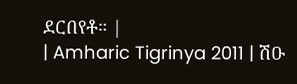ደርበየቶ። |
| Amharic Tigrinya 2011 | ሽዑ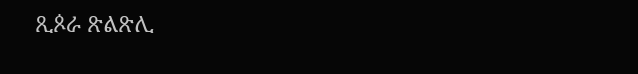ጺጶራ ጽልጽሊ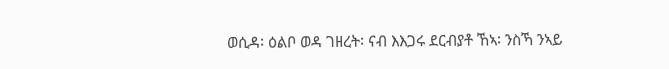ወሲዳ፡ ዕልቦ ወዳ ገዘረት፡ ናብ እእጋሩ ደርብያቶ ኸኣ፡ ንስኻ ንኣይ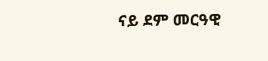ናይ ደም መርዓዊ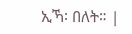ኢኻ፡ በለት። |